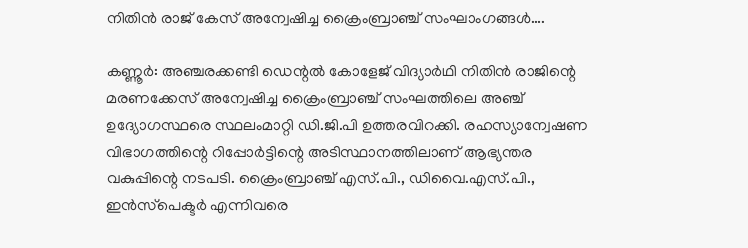നിതിൻ രാജ് കേസ് അന്വേഷിച്ച ക്രൈംബ്രാഞ്ച് സംഘാംഗങ്ങൾ….

കണ്ണൂർ: അഞ്ചരക്കണ്ടി ഡെന്റൽ കോളേജ് വിദ്യാർഥി നിതിൻ രാജിന്റെ മരണക്കേസ് അന്വേഷിച്ച ക്രൈംബ്രാഞ്ച് സംഘത്തിലെ അഞ്ച് ഉദ്യോഗസ്ഥരെ സ്ഥലംമാറ്റി ഡി.ജി.പി ഉത്തരവിറക്കി. രഹസ്യാന്വേഷണ വിഭാഗത്തിന്റെ റിപ്പോർട്ടിന്റെ അടിസ്ഥാനത്തിലാണ് ആഭ്യന്തര വകുപ്പിന്റെ നടപടി. ക്രൈംബ്രാഞ്ച് എസ്.പി., ഡിവൈ.എസ്.പി., ഇൻസ്‌പെക്ടർ എന്നിവരെ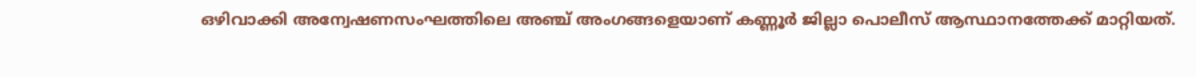ഒഴിവാക്കി അന്വേഷണസംഘത്തിലെ അഞ്ച് അംഗങ്ങളെയാണ് കണ്ണൂർ ജില്ലാ പൊലീസ് ആസ്ഥാനത്തേക്ക് മാറ്റിയത്.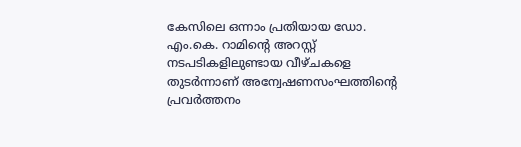കേസിലെ ഒന്നാം പ്രതിയായ ഡോ. എം.കെ. റാമിന്റെ അറസ്റ്റ് നടപടികളിലുണ്ടായ വീഴ്ചകളെ തുടർന്നാണ് അന്വേഷണസംഘത്തിന്റെ പ്രവർത്തനം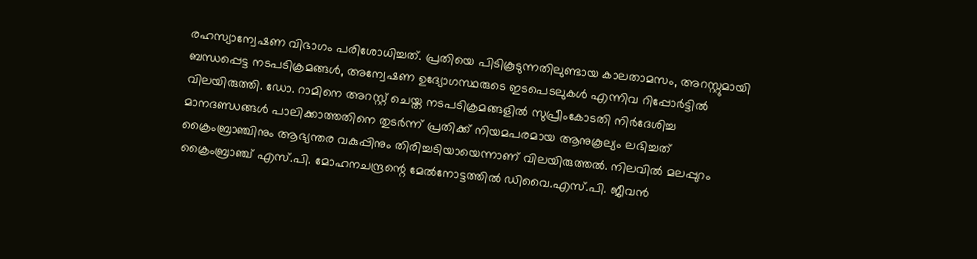രഹസ്യാന്വേഷണ വിഭാഗം പരിശോധിച്ചത്. പ്രതിയെ പിടികൂടുന്നതിലുണ്ടായ കാലതാമസം, അറസ്റ്റുമായി ബന്ധപ്പെട്ട നടപടിക്രമങ്ങൾ, അന്വേഷണ ഉദ്യോഗസ്ഥരുടെ ഇടപെടലുകൾ എന്നിവ റിപ്പോർട്ടിൽ വിലയിരുത്തി. ഡോ. റാമിനെ അറസ്റ്റ് ചെയ്ത നടപടിക്രമങ്ങളിൽ സുപ്രീംകോടതി നിർദേശിച്ച മാനദണ്ഡങ്ങൾ പാലിക്കാത്തതിനെ തുടർന്ന് പ്രതിക്ക് നിയമപരമായ ആനുകൂല്യം ലഭിച്ചത് ക്രൈംബ്രാഞ്ചിനും ആഭ്യന്തര വകുപ്പിനും തിരിച്ചടിയായെന്നാണ് വിലയിരുത്തൽ. നിലവിൽ മലപ്പുറം ക്രൈംബ്രാഞ്ച് എസ്.പി. മോഹനചന്ദ്രന്റെ മേൽനോട്ടത്തിൽ ഡിവൈ.എസ്.പി. ജീവൻ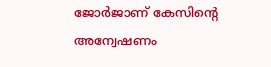ജോർജാണ് കേസിന്റെ അന്വേഷണം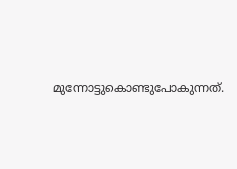മുന്നോട്ടുകൊണ്ടുപോകുന്നത്.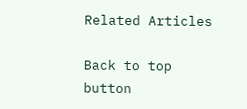Related Articles

Back to top button